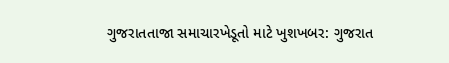ગુજરાતતાજા સમાચારખેડૂતો માટે ખુશખબર: ગુજરાત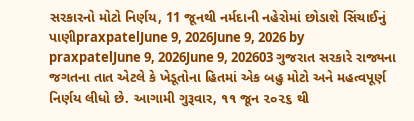સરકારનો મોટો નિર્ણય, 11 જૂનથી નર્મદાની નહેરોમાં છોડાશે સિંચાઈનું પાણીpraxpatelJune 9, 2026June 9, 2026 by praxpatelJune 9, 2026June 9, 202603 ગુજરાત સરકારે રાજ્યના જગતના તાત એટલે કે ખેડૂતોના હિતમાં એક બહુ મોટો અને મહત્વપૂર્ણ નિર્ણય લીધો છે. આગામી ગુરૂવાર, ૧૧ જૂન ૨૦૨૬ થી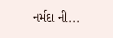નર્મદા ની...